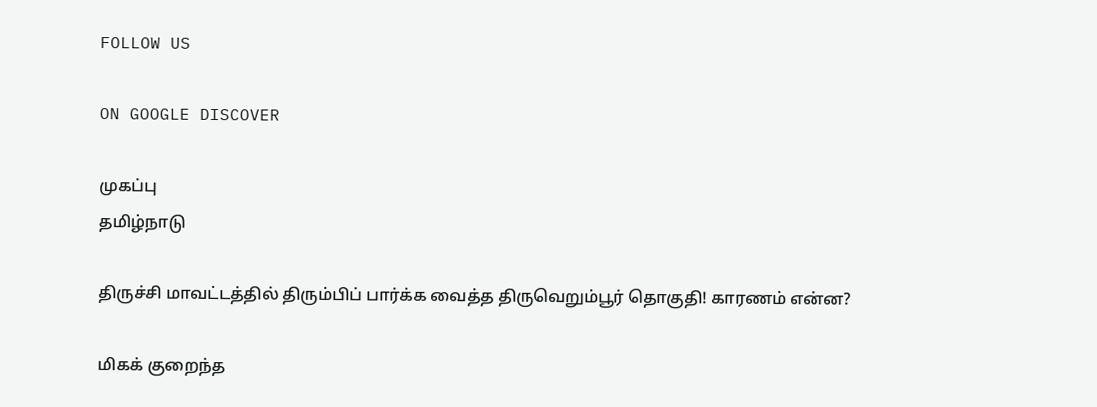FOLLOW US

ON GOOGLE DISCOVER

முகப்பு
தமிழ்நாடு

திருச்சி மாவட்டத்தில் திரும்பிப் பார்க்க வைத்த திருவெறும்பூர் தொகுதி! காரணம் என்ன?

மிகக் குறைந்த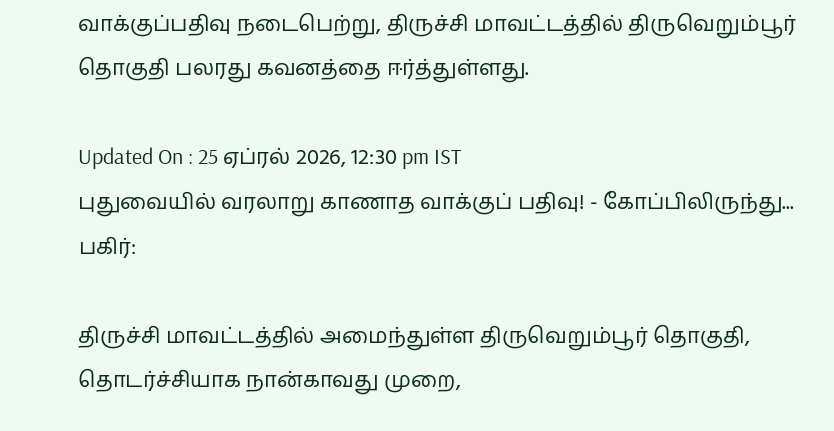வாக்குப்பதிவு நடைபெற்று, திருச்சி மாவட்டத்தில் திருவெறும்பூர் தொகுதி பலரது கவனத்தை ஈர்த்துள்ளது.

Updated On : 25 ஏப்ரல் 2026, 12:30 pm IST
புதுவையில் வரலாறு காணாத வாக்குப் பதிவு! - கோப்பிலிருந்து...
பகிர்:

திருச்சி மாவட்டத்தில் அமைந்துள்ள திருவெறும்பூர் தொகுதி, தொடர்ச்சியாக நான்காவது முறை,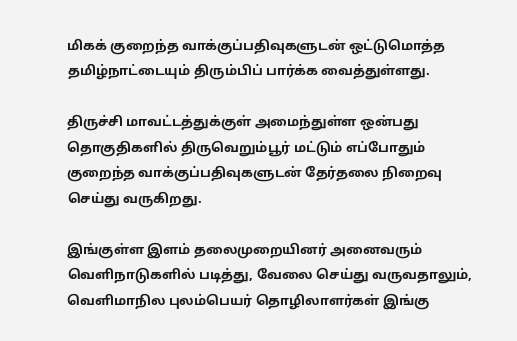மிகக் குறைந்த வாக்குப்பதிவுகளுடன் ஒட்டுமொத்த தமிழ்நாட்டையும் திரும்பிப் பார்க்க வைத்துள்ளது.

திருச்சி மாவட்டத்துக்குள் அமைந்துள்ள ஒன்பது தொகுதிகளில் திருவெறும்பூர் மட்டும் எப்போதும் குறைந்த வாக்குப்பதிவுகளுடன் தேர்தலை நிறைவு செய்து வருகிறது.

இங்குள்ள இளம் தலைமுறையினர் அனைவரும் வெளிநாடுகளில் படித்து, வேலை செய்து வருவதாலும், வெளிமாநில புலம்பெயர் தொழிலாளர்கள் இங்கு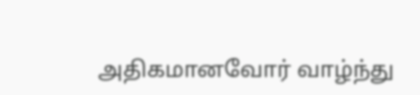அதிகமானவோர் வாழ்ந்து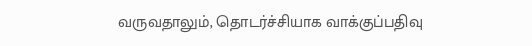வருவதாலும், தொடர்ச்சியாக வாக்குப்பதிவு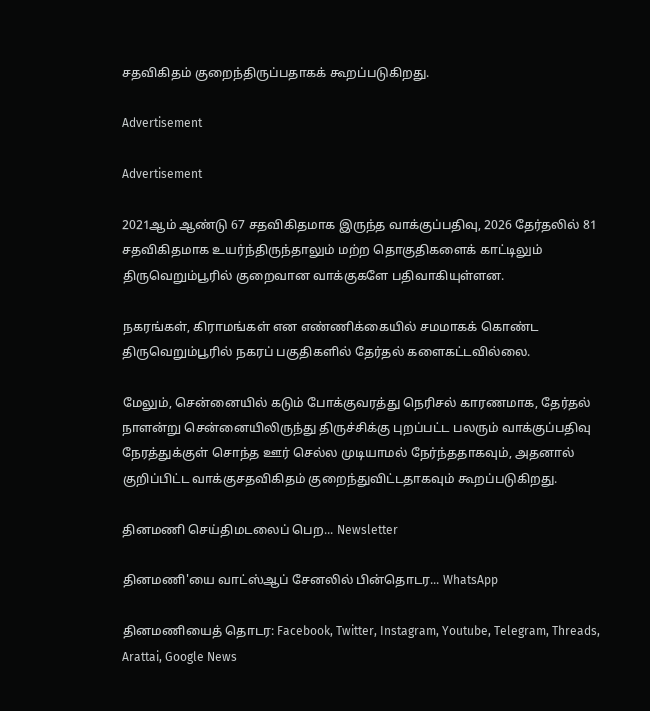சதவிகிதம் குறைந்திருப்பதாகக் கூறப்படுகிறது.

Advertisement

Advertisement

2021ஆம் ஆண்டு 67 சதவிகிதமாக இருந்த வாக்குப்பதிவு, 2026 தேர்தலில் 81 சதவிகிதமாக உயர்ந்திருந்தாலும் மற்ற தொகுதிகளைக் காட்டிலும் திருவெறும்பூரில் குறைவான வாக்குகளே பதிவாகியுள்ளன.

நகரங்கள், கிராமங்கள் என எண்ணிக்கையில் சமமாகக் கொண்ட திருவெறும்பூரில் நகரப் பகுதிகளில் தேர்தல் களைகட்டவில்லை.

மேலும், சென்னையில் கடும் போக்குவரத்து நெரிசல் காரணமாக, தேர்தல் நாளன்று சென்னையிலிருந்து திருச்சிக்கு புறப்பட்ட பலரும் வாக்குப்பதிவு நேரத்துக்குள் சொந்த ஊர் செல்ல முடியாமல் நேர்ந்ததாகவும், அதனால் குறிப்பிட்ட வாக்குசதவிகிதம் குறைந்துவிட்டதாகவும் கூறப்படுகிறது.

தினமணி செய்திமடலைப் பெற... Newsletter

தினமணி'யை வாட்ஸ்ஆப் சேனலில் பின்தொடர... WhatsApp

தினமணியைத் தொடர: Facebook, Twitter, Instagram, Youtube, Telegram, Threads, Arattai, Google News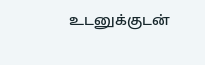உடனுக்குடன்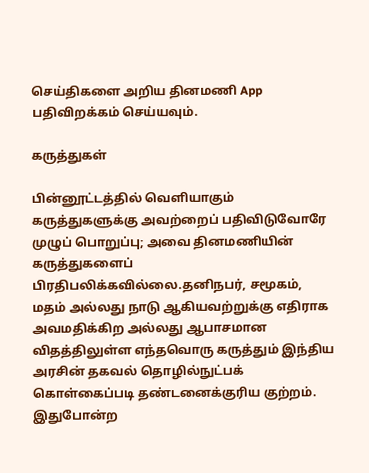செய்திகளை அறிய தினமணி App பதிவிறக்கம் செய்யவும்.

கருத்துகள்

பின்னூட்டத்தில் வெளியாகும் கருத்துகளுக்கு அவற்றைப் பதிவிடுவோரே முழுப் பொறுப்பு; அவை தினமணியின் கருத்துகளைப் பிரதிபலிக்கவில்லை.தனிநபர், சமூகம், மதம் அல்லது நாடு ஆகியவற்றுக்கு எதிராக அவமதிக்கிற அல்லது ஆபாசமான விதத்திலுள்ள எந்தவொரு கருத்தும் இந்திய அரசின் தகவல் தொழில்நுட்பக் கொள்கைப்படி தண்டனைக்குரிய குற்றம். இதுபோன்ற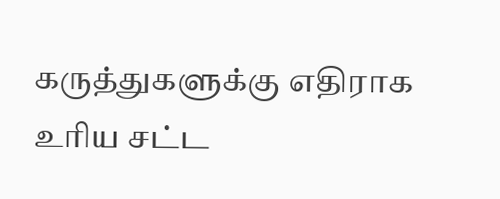கருத்துகளுக்கு எதிராக உரிய சட்ட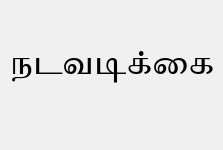நடவடிக்கை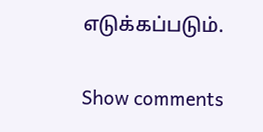எடுக்கப்படும்.

Show comments